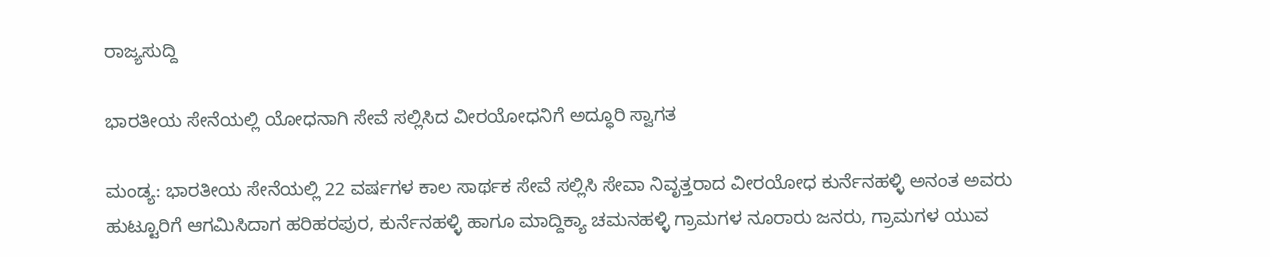ರಾಜ್ಯಸುದ್ದಿ

ಭಾರತೀಯ ಸೇನೆಯಲ್ಲಿ ಯೋಧನಾಗಿ ಸೇವೆ ಸಲ್ಲಿಸಿದ ವೀರಯೋಧನಿಗೆ ಅದ್ಧೂರಿ ಸ್ವಾಗತ

ಮಂಡ್ಯ: ಭಾರತೀಯ ಸೇನೆಯಲ್ಲಿ 22 ವರ್ಷಗಳ ಕಾಲ ಸಾರ್ಥಕ ಸೇವೆ ಸಲ್ಲಿಸಿ ಸೇವಾ ನಿವೃತ್ತರಾದ ವೀರಯೋಧ ಕುರ್ನೆನಹಳ್ಳಿ ಅನಂತ ಅವರು ಹುಟ್ಟೂರಿಗೆ ಆಗಮಿಸಿದಾಗ ಹರಿಹರಪುರ, ಕುರ್ನೆನಹಳ್ಳಿ ಹಾಗೂ ಮಾದ್ದಿಕ್ಯಾ ಚಮನಹಳ್ಳಿ ಗ್ರಾಮಗಳ ನೂರಾರು ಜನರು, ಗ್ರಾಮಗಳ ಯುವ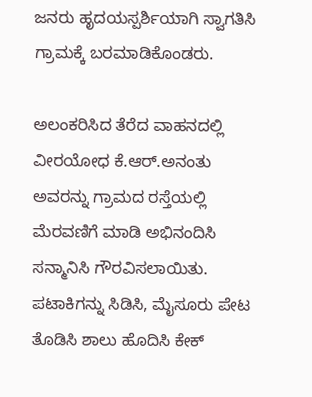ಜನರು ಹೃದಯಸ್ಪರ್ಶಿಯಾಗಿ ಸ್ವಾಗತಿಸಿ ಗ್ರಾಮಕ್ಕೆ ಬರಮಾಡಿಕೊಂಡರು.

ಅಲಂಕರಿಸಿದ ತೆರೆದ ವಾಹನದಲ್ಲಿ ವೀರಯೋಧ ಕೆ.ಆರ್.ಅನಂತು ಅವರನ್ನು ಗ್ರಾಮದ ರಸ್ತೆಯಲ್ಲಿ ಮೆರವಣಿಗೆ ಮಾಡಿ ಅಭಿನಂದಿಸಿ ಸನ್ಮಾನಿಸಿ ಗೌರವಿಸಲಾಯಿತು. ಪಟಾಕಿಗನ್ನು ಸಿಡಿಸಿ, ಮೈಸೂರು ಪೇಟ ತೊಡಿಸಿ ಶಾಲು ಹೊದಿಸಿ ಕೇಕ್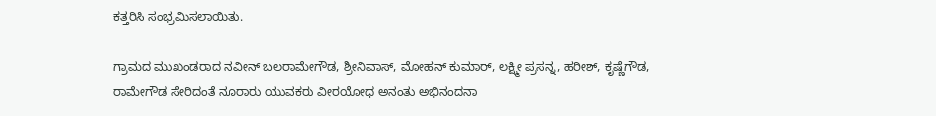ಕತ್ತರಿಸಿ ಸಂಭ್ರಮಿಸಲಾಯಿತು.

ಗ್ರಾಮದ ಮುಖಂಡರಾದ ನವೀನ್ ಬಲರಾಮೇಗೌಡ, ಶ್ರೀನಿವಾಸ್, ಮೋಹನ್ ಕುಮಾರ್, ಲಕ್ಷ್ಮೀ ಪ್ರಸನ್ನ, ಹರೀಶ್, ಕೃಷ್ಣೆಗೌಡ, ರಾಮೇಗೌಡ ಸೇರಿದಂತೆ ನೂರಾರು ಯುವಕರು ವೀರಯೋಧ ಅನಂತು ಅಭಿನಂದನಾ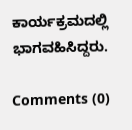ಕಾರ್ಯಕ್ರಮದಲ್ಲಿ ಭಾಗವಹಿಸಿದ್ದರು.

Comments (0)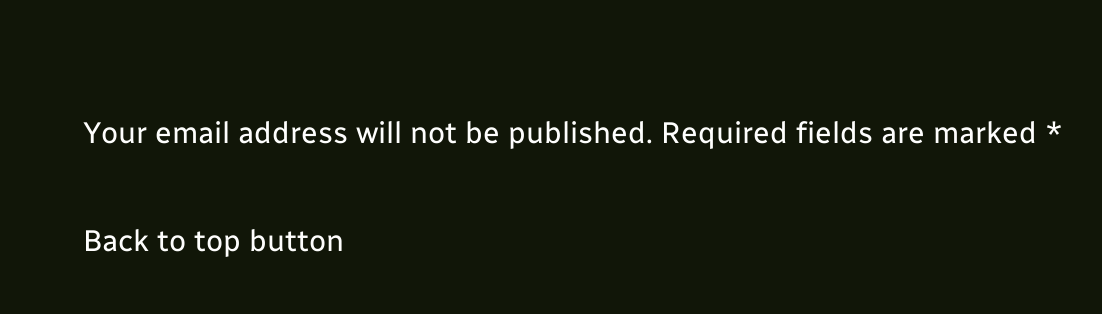Your email address will not be published. Required fields are marked *

Back to top button